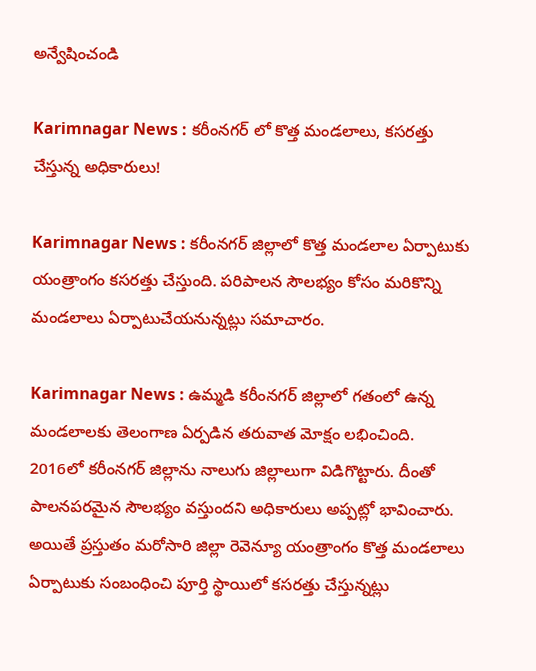అన్వేషించండి

Karimnagar News : కరీంనగర్ లో కొత్త మండలాలు, కసరత్తు చేస్తున్న అధికారులు!

Karimnagar News : కరీంనగర్ జిల్లాలో కొత్త మండలాల ఏర్పాటుకు యంత్రాంగం కసరత్తు చేస్తుంది. పరిపాలన సౌలభ్యం కోసం మరికొన్ని మండలాలు ఏర్పాటుచేయనున్నట్లు సమాచారం.

Karimnagar News : ఉమ్మడి కరీంనగర్ జిల్లాలో గతంలో ఉన్న మండలాలకు తెలంగాణ ఏర్పడిన తరువాత మోక్షం లభించింది. 2016లో కరీంనగర్ జిల్లాను నాలుగు జిల్లాలుగా విడిగొట్టారు. దీంతో పాలనపరమైన సౌలభ్యం వస్తుందని అధికారులు అప్పట్లో భావించారు. అయితే ప్రస్తుతం మరోసారి జిల్లా రెవెన్యూ యంత్రాంగం కొత్త మండలాలు ఏర్పాటుకు సంబంధించి పూర్తి స్థాయిలో కసరత్తు చేస్తున్నట్లు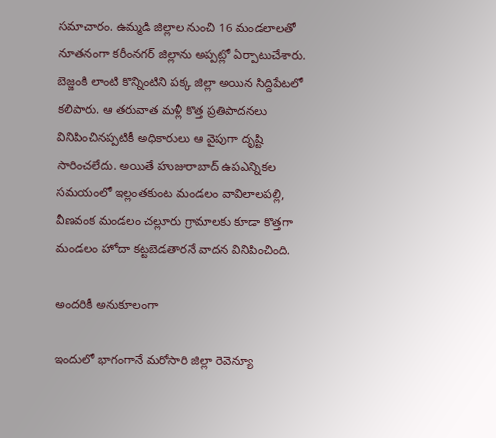సమాచారం. ఉమ్మడి జిల్లాల నుంచి 16 మండలాలతో నూతనంగా కరీంనగర్ జిల్లాను అప్పట్లో ఏర్పాటుచేశారు. బెజ్జంకి లాంటి కొన్నింటిని పక్క జిల్లా అయిన సిద్దిపేటలో కలిపారు. ఆ తరువాత మళ్లీ కొత్త ప్రతిపాదనలు వినిపించినప్పటికీ అధికారులు ఆ వైపుగా దృష్టి సారించలేదు. అయితే హుజురాబాద్ ఉపఎన్నికల సమయంలో ఇల్లంతకుంట మండలం వావిలాలపల్లి, వీణవంక మండలం చల్లూరు గ్రామాలకు కూడా కొత్తగా మండలం హోదా కట్టబెడతారనే వాదన వినిపించింది.

అందరికీ అనుకూలంగా

ఇందులో భాగంగానే మరోసారి జిల్లా రెవెన్యూ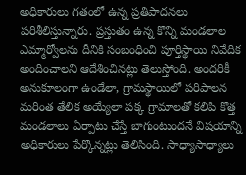అధికారులు గతంలో ఉన్న ప్రతిపాదనలు పరిశీలిస్తున్నారు. ప్రస్తుతం ఉన్న కొన్ని మండలాల ఎమ్మార్వోలను దీనికి సంబంధించి పూర్తిస్థాయి నివేదిక అందించాలని ఆదేశించినట్లు తెలుస్తోంది. అందరికీ అనుకూలంగా ఉండేలా, గ్రామస్థాయిలో పరిపాలన మరింత తేలిక అయ్యేలా పక్క గ్రామాలతో కలిపి కొత్త మండలాలు ఏర్పాటు చేస్తే బాగుంటుందనే విషయాన్ని అధికారులు పేర్కొన్నట్లు తెలిసింది. సాధ్యాసాధ్యాలు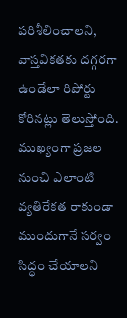పరిశీలించాలని, వాస్తవికతకు దగ్గరగా ఉండేలా రిపోర్టు కోరినట్లు తెలుస్తోంది. ముఖ్యంగా ప్రజల నుంచి ఎలాంటి వ్యతిరేకత రాకుండా ముందుగానే సర్వం సిద్ధం చేయాలని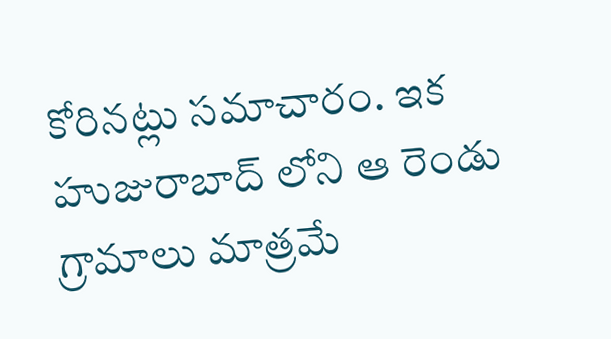కోరినట్లు సమాచారం. ఇక హుజురాబాద్ లోని ఆ రెండు గ్రామాలు మాత్రమే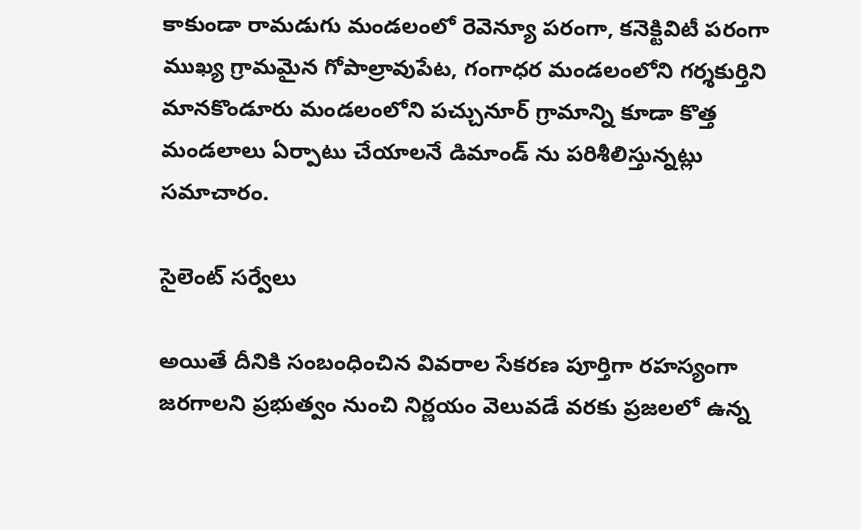కాకుండా రామడుగు మండలంలో రెవెన్యూ పరంగా, కనెక్టివిటీ పరంగా ముఖ్య గ్రామమైన గోపాల్రావుపేట, గంగాధర మండలంలోని గర్శకుర్తిని మానకొండూరు మండలంలోని పచ్చునూర్ గ్రామాన్ని కూడా కొత్త మండలాలు ఏర్పాటు చేయాలనే డిమాండ్ ను పరిశీలిస్తున్నట్లు సమాచారం.

సైలెంట్ సర్వేలు

అయితే దీనికి సంబంధించిన వివరాల సేకరణ పూర్తిగా రహస్యంగా జరగాలని ప్రభుత్వం నుంచి నిర్ణయం వెలువడే వరకు ప్రజలలో ఉన్న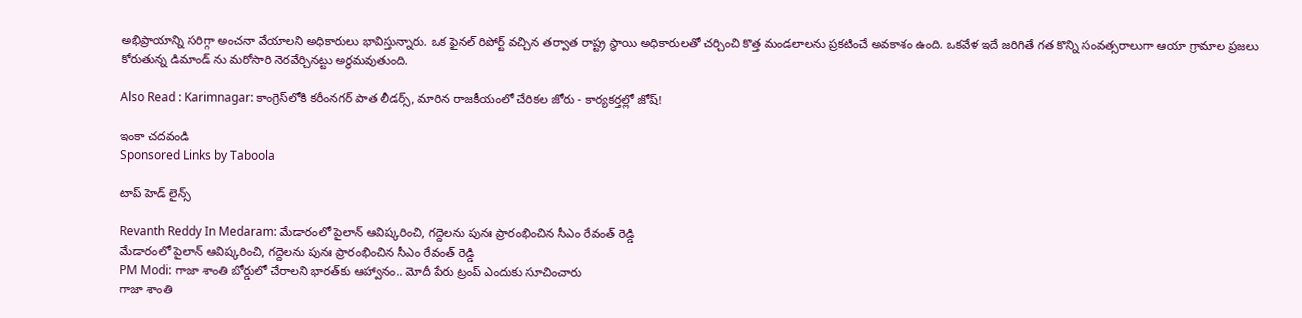అభిప్రాయాన్ని సరిగ్గా అంచనా వేయాలని అధికారులు భావిస్తున్నారు. ఒక ఫైనల్ రిపోర్ట్ వచ్చిన తర్వాత రాష్ట్ర స్థాయి అధికారులతో చర్చించి కొత్త మండలాలను ప్రకటించే అవకాశం ఉంది. ఒకవేళ ఇదే జరిగితే గత కొన్ని సంవత్సరాలుగా ఆయా గ్రామాల ప్రజలు కోరుతున్న డిమాండ్ ను మరోసారి నెరవేర్చినట్టు అర్థమవుతుంది.

Also Read : Karimnagar: కాంగ్రెస్‌లోకి కరీంనగర్ పాత లీడర్స్, మారిన రాజకీయంలో చేరికల జోరు - కార్యకర్తల్లో జోష్!

ఇంకా చదవండి
Sponsored Links by Taboola

టాప్ హెడ్ లైన్స్

Revanth Reddy In Medaram: మేడారంలో పైలాన్ ఆవిష్కరించి, గద్దెలను పునః ప్రారంభించిన సీఎం రేవంత్ రెడ్డి
మేడారంలో పైలాన్ ఆవిష్కరించి, గద్దెలను పునః ప్రారంభించిన సీఎం రేవంత్ రెడ్డి
PM Modi: గాజా శాంతి బోర్డులో చేరాలని భారత్‌కు ఆహ్వానం.. మోదీ పేరు ట్రంప్ ఎందుకు సూచించారు
గాజా శాంతి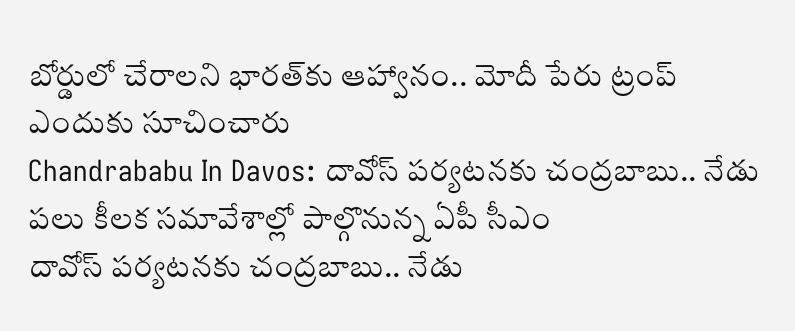బోర్డులో చేరాలని భారత్‌కు ఆహ్వానం.. మోదీ పేరు ట్రంప్ ఎందుకు సూచించారు
Chandrababu In Davos: దావోస్‌ పర్యటనకు చంద్రబాబు.. నేడు పలు కీలక సమావేశాల్లో పాల్గొనున్న ఏపీ సీఎం
దావోస్‌ పర్యటనకు చంద్రబాబు.. నేడు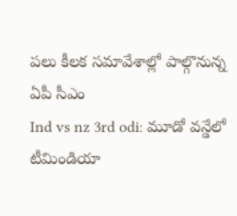పలు కీలక సమావేశాల్లో పాల్గొనున్న ఏపీ సీఎం
Ind vs nz 3rd odi: మూడో వన్డేలో టీమిండియా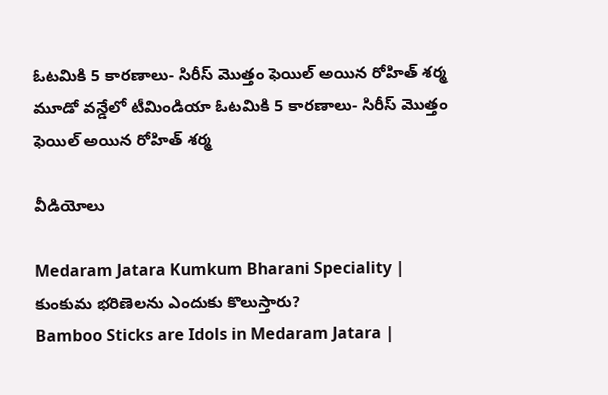ఓటమికి 5 కారణాలు- సిరీస్ మొత్తం ఫెయిల్ అయిన రోహిత్ శర్మ
మూడో వన్డేలో టీమిండియా ఓటమికి 5 కారణాలు- సిరీస్ మొత్తం ఫెయిల్ అయిన రోహిత్ శర్మ

వీడియోలు

Medaram Jatara Kumkum Bharani Speciality | కుంకుమ భరిణెలను ఎందుకు కొలుస్తారు?
Bamboo Sticks are Idols in Medaram Jatara |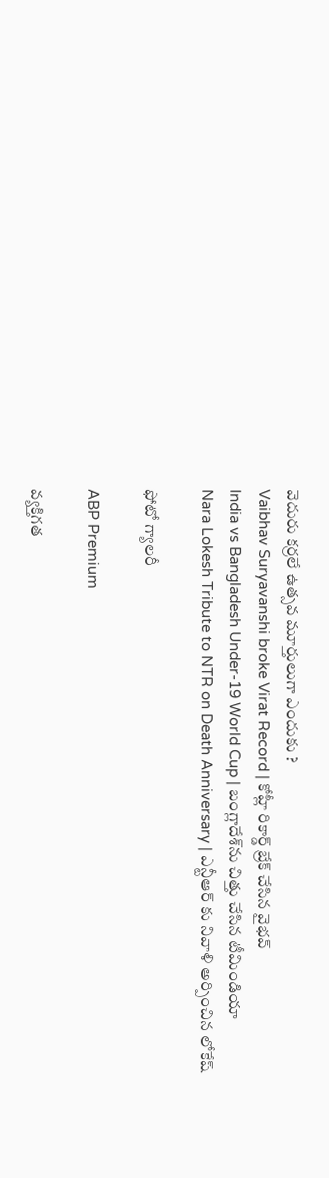వెదురు కర్రలే ఉత్సవ మూర్తులుగా ఎందుకు ?
Vaibhav Suryavanshi broke Virat Record | కోహ్లీ రికార్డ్ బ్రేక్ చేసిన వైభవ్
India vs Bangladesh Under-19 World Cup | బంగ్లాదేశ్‌ను చిత్తు చేసిన టీమిండియా
Nara Lokesh Tribute to NTR on Death Anniversary | ఎన్టీఆర్ కు నివాళి అర్పించిన లోకేష్

ఫోటో గ్యాలరీ

ABP Premium

వ్యక్తిగత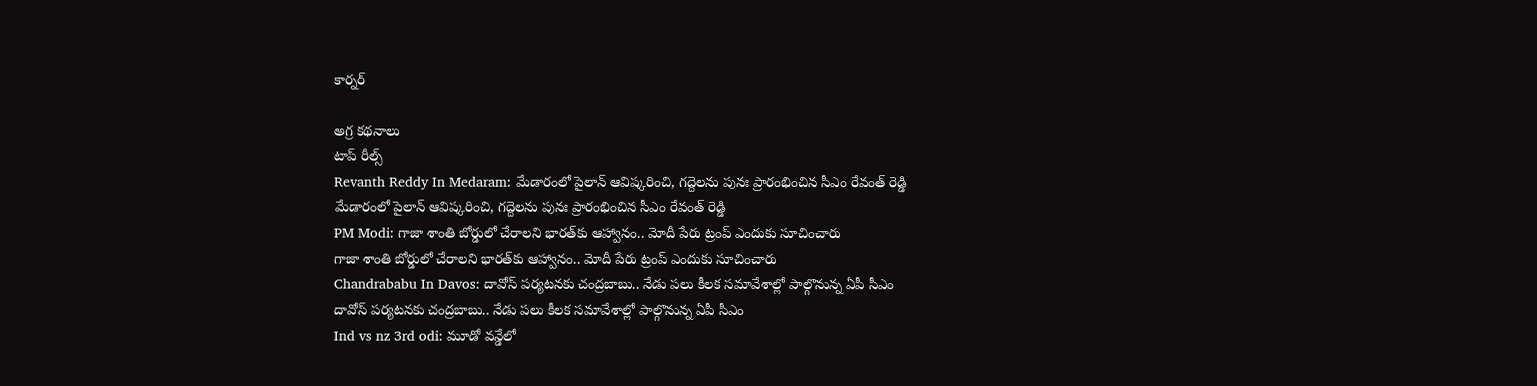కార్నర్

అగ్ర కథనాలు
టాప్ రీల్స్
Revanth Reddy In Medaram: మేడారంలో పైలాన్ ఆవిష్కరించి, గద్దెలను పునః ప్రారంభించిన సీఎం రేవంత్ రెడ్డి
మేడారంలో పైలాన్ ఆవిష్కరించి, గద్దెలను పునః ప్రారంభించిన సీఎం రేవంత్ రెడ్డి
PM Modi: గాజా శాంతి బోర్డులో చేరాలని భారత్‌కు ఆహ్వానం.. మోదీ పేరు ట్రంప్ ఎందుకు సూచించారు
గాజా శాంతి బోర్డులో చేరాలని భారత్‌కు ఆహ్వానం.. మోదీ పేరు ట్రంప్ ఎందుకు సూచించారు
Chandrababu In Davos: దావోస్‌ పర్యటనకు చంద్రబాబు.. నేడు పలు కీలక సమావేశాల్లో పాల్గొనున్న ఏపీ సీఎం
దావోస్‌ పర్యటనకు చంద్రబాబు.. నేడు పలు కీలక సమావేశాల్లో పాల్గొనున్న ఏపీ సీఎం
Ind vs nz 3rd odi: మూడో వన్డేలో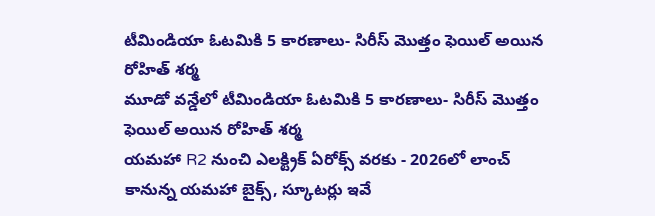టీమిండియా ఓటమికి 5 కారణాలు- సిరీస్ మొత్తం ఫెయిల్ అయిన రోహిత్ శర్మ
మూడో వన్డేలో టీమిండియా ఓటమికి 5 కారణాలు- సిరీస్ మొత్తం ఫెయిల్ అయిన రోహిత్ శర్మ
యమహా R2 నుంచి ఎలక్ట్రిక్‌ ఏరోక్స్‌ వరకు - 2026లో లాంచ్‌ కానున్న యమహా బైక్స్‌, స్కూటర్లు ఇవే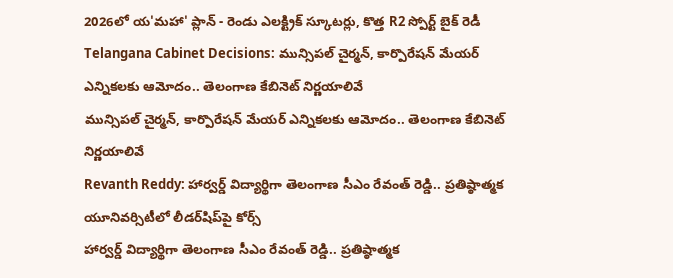2026లో య'మహా' ప్లాన్‌ - రెండు ఎలక్ట్రిక్‌ స్కూటర్లు, కొత్త R2 స్పోర్ట్‌ బైక్‌ రెడీ
Telangana Cabinet Decisions: మున్సిపల్ చైర్మన్, కార్పొరేషన్ మేయర్ ఎన్నికలకు ఆమోదం.. తెలంగాణ కేబినెట్ నిర్ణయాలివే
మున్సిపల్ చైర్మన్, కార్పొరేషన్ మేయర్ ఎన్నికలకు ఆమోదం.. తెలంగాణ కేబినెట్ నిర్ణయాలివే
Revanth Reddy: హార్వర్డ్‌ విద్యార్థిగా తెలంగాణ సీఎం రేవంత్ రెడ్డి.. ప్రతిష్ఠాత్మక యూనివర్సిటీలో లీడర్‌షిప్‌పై కోర్స్‌
హార్వర్డ్‌ విద్యార్థిగా తెలంగాణ సీఎం రేవంత్ రెడ్డి.. ప్రతిష్ఠాత్మక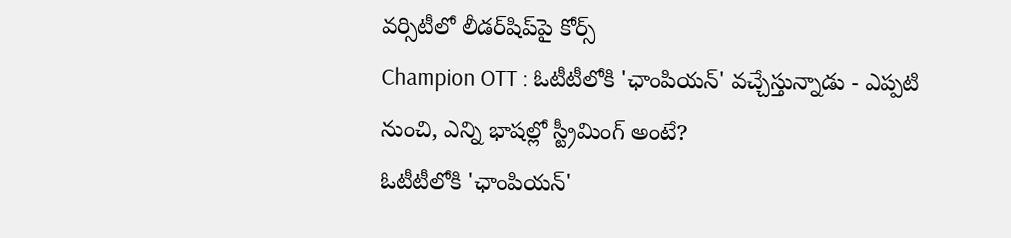వర్సిటీలో లీడర్‌షిప్‌పై కోర్స్‌
Champion OTT : ఓటీటీలోకి 'ఛాంపియన్' వచ్చేస్తున్నాడు - ఎప్పటి నుంచి, ఎన్ని భాషల్లో స్ట్రీమింగ్ అంటే?
ఓటీటీలోకి 'ఛాంపియన్'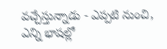వచ్చేస్తున్నాడు - ఎప్పటి నుంచి, ఎన్ని భాషల్లో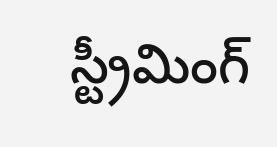స్ట్రీమింగ్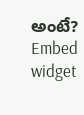అంటే?
Embed widget